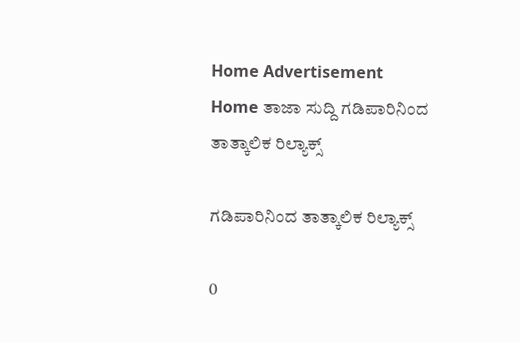Home Advertisement
Home ತಾಜಾ ಸುದ್ದಿ ಗಡಿಪಾರಿನಿಂದ ತಾತ್ಕಾಲಿಕ ರಿಲ್ಯಾಕ್ಸ್

ಗಡಿಪಾರಿನಿಂದ ತಾತ್ಕಾಲಿಕ ರಿಲ್ಯಾಕ್ಸ್

0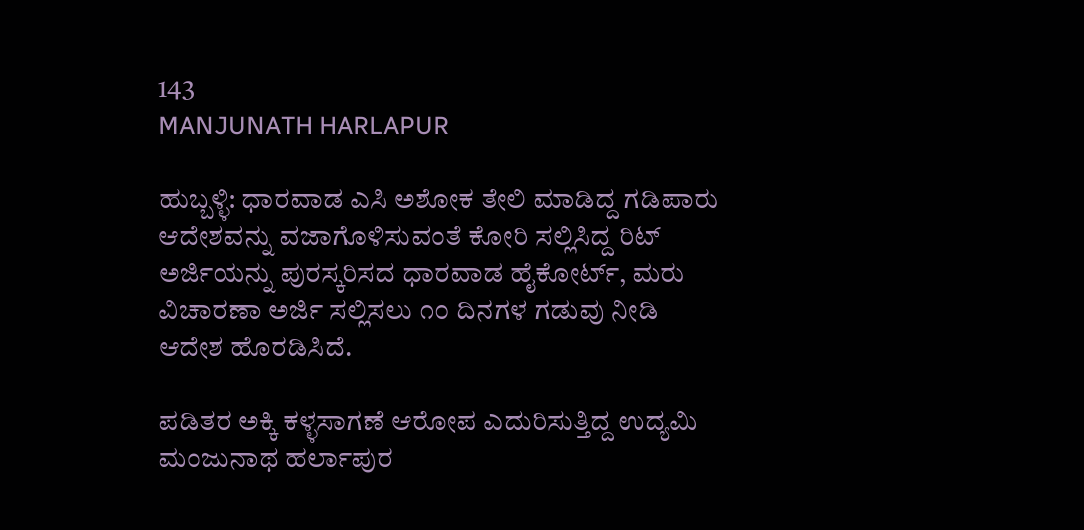143
MANJUNATH HARLAPUR

ಹುಬ್ಬಳ್ಳಿ: ಧಾರವಾಡ ಎಸಿ ಅಶೋಕ ತೇಲಿ ಮಾಡಿದ್ದ ಗಡಿಪಾರು ಆದೇಶವನ್ನು ವಜಾಗೊಳಿಸುವಂತೆ ಕೋರಿ ಸಲ್ಲಿಸಿದ್ದ ರಿಟ್ ಅರ್ಜಿಯನ್ನು ಪುರಸ್ಕರಿಸದ ಧಾರವಾಡ ಹೈಕೋರ್ಟ್, ಮರು ವಿಚಾರಣಾ ಅರ್ಜಿ ಸಲ್ಲಿಸಲು ೧೦ ದಿನಗಳ ಗಡುವು ನೀಡಿ ಆದೇಶ ಹೊರಡಿಸಿದೆ.

ಪಡಿತರ ಅಕ್ಕಿ ಕಳ್ಳಸಾಗಣೆ ಆರೋಪ ಎದುರಿಸುತ್ತಿದ್ದ ಉದ್ಯಮಿ ಮಂಜುನಾಥ ಹರ್ಲಾಪುರ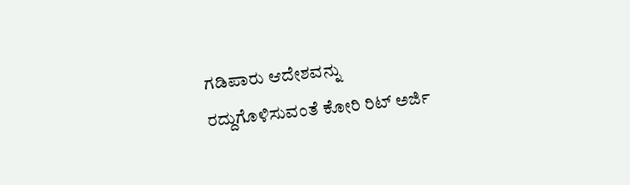ಗಡಿಪಾರು ಆದೇಶವನ್ನು ರದ್ದುಗೊಳಿಸುವಂತೆ ಕೋರಿ ರಿಟ್ ಅರ್ಜಿ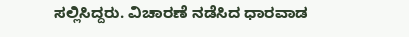ಸಲ್ಲಿಸಿದ್ದರು. ವಿಚಾರಣೆ ನಡೆಸಿದ ಧಾರವಾಡ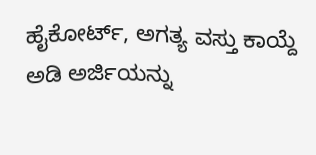ಹೈಕೋರ್ಟ್, ಅಗತ್ಯ ವಸ್ತು ಕಾಯ್ದೆ ಅಡಿ ಅರ್ಜಿಯನ್ನು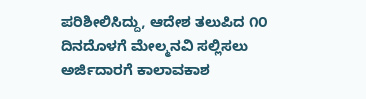ಪರಿಶೀಲಿಸಿದ್ದು, ಆದೇಶ ತಲುಪಿದ ೧೦ ದಿನದೊಳಗೆ ಮೇಲ್ಮನವಿ ಸಲ್ಲಿಸಲು ಅರ್ಜಿದಾರಗೆ ಕಾಲಾವಕಾಶ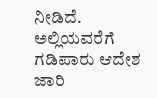ನೀಡಿದೆ. ಅಲ್ಲಿಯವರೆಗೆ ಗಡಿಪಾರು ಆದೇಶ ಜಾರಿ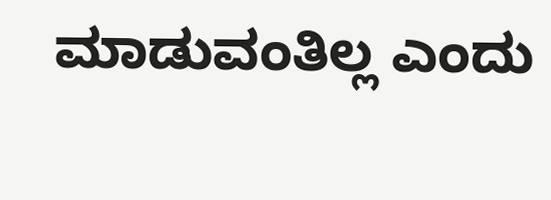ಮಾಡುವಂತಿಲ್ಲ ಎಂದು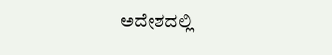ಅದೇಶದಲ್ಲಿ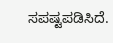ಸಪಷ್ಟಪಡಿಸಿದೆ.